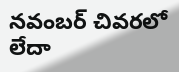నవంబర్ చివరలో లేదా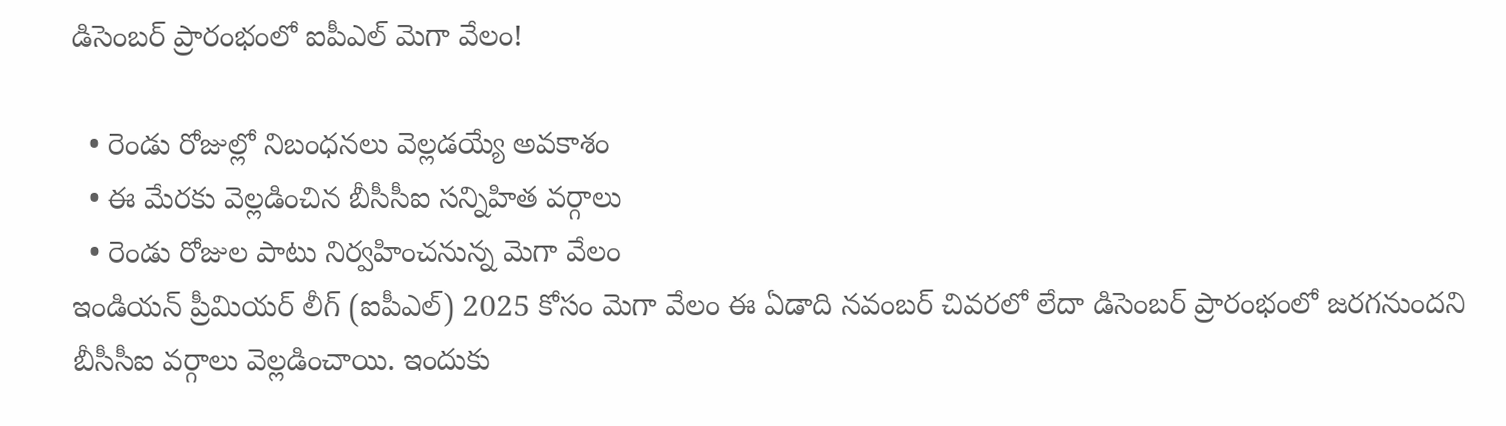డిసెంబర్ ప్రారంభంలో ఐపీఎల్ మెగా వేలం!

  • రెండు రోజుల్లో నిబంధనలు వెల్లడయ్యే అవకాశం
  • ఈ మేరకు వెల్లడించిన బీసీసీఐ సన్నిహిత వర్గాలు
  • రెండు రోజుల పాటు నిర్వహించనున్న మెగా వేలం
ఇండియన్ ప్రీమియర్ లీగ్ (ఐపీఎల్) 2025 కోసం మెగా వేలం ఈ ఏడాది నవంబర్ చివరలో లేదా డిసెంబర్ ప్రారంభంలో జరగనుందని బీసీసీఐ వర్గాలు వెల్లడించాయి. ఇందుకు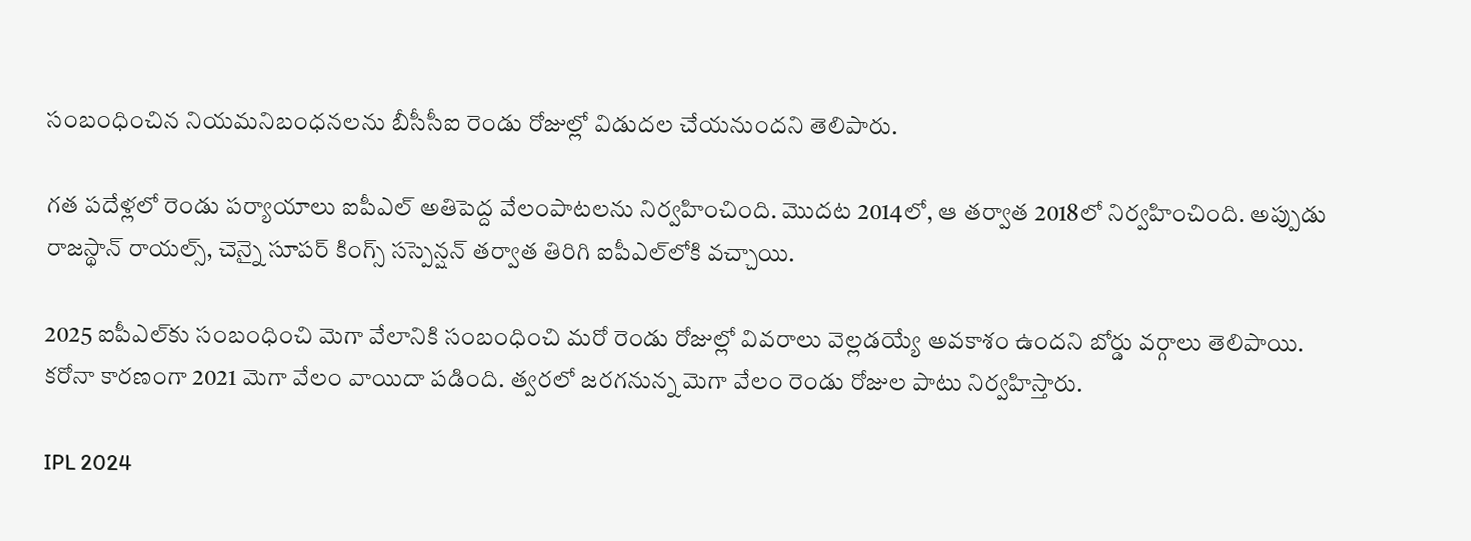సంబంధించిన నియమనిబంధనలను బీసీసీఐ రెండు రోజుల్లో విడుదల చేయనుందని తెలిపారు.

గత పదేళ్లలో రెండు పర్యాయాలు ఐపీఎల్ అతిపెద్ద వేలంపాటలను నిర్వహించింది. మొదట 2014లో, ఆ తర్వాత 2018లో నిర్వహించింది. అప్పుడు రాజస్థాన్ రాయల్స్, చెన్నై సూపర్ కింగ్స్ సస్పెన్షన్ తర్వాత తిరిగి ఐపీఎల్‌లోకి వచ్చాయి.

2025 ఐపీఎల్‌కు సంబంధించి మెగా వేలానికి సంబంధించి మరో రెండు రోజుల్లో వివరాలు వెల్లడయ్యే అవకాశం ఉందని బోర్డు వర్గాలు తెలిపాయి. కరోనా కారణంగా 2021 మెగా వేలం వాయిదా పడింది. త్వరలో జరగనున్న మెగా వేలం రెండు రోజుల పాటు నిర్వహిస్తారు.

IPL 2024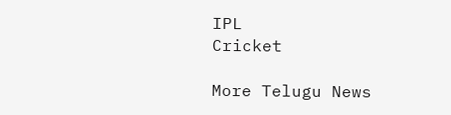IPL
Cricket

More Telugu News